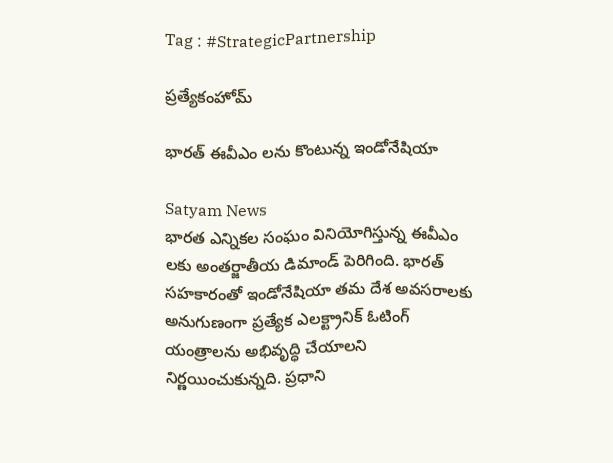Tag : #StrategicPartnership

ప్రత్యేకంహోమ్

భారత్ ఈవీఎం లను కొంటున్న ఇండోనేషియా

Satyam News
భారత ఎన్నికల సంఘం వినియోగిస్తున్న ఈవీఎం లకు అంతర్జాతీయ డిమాండ్ పెరిగింది. భారత్ సహకారంతో ఇండోనేషియా తమ దేశ అవసరాలకు అనుగుణంగా ప్రత్యేక ఎలక్ట్రానిక్ ఓటింగ్ యంత్రాలను అభివృద్ధి చేయాలని నిర్ణయించుకున్నది. ప్రధాని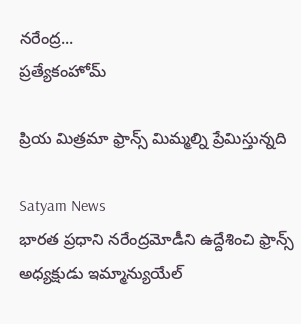నరేంద్ర...
ప్రత్యేకంహోమ్

ప్రియ మిత్రమా ఫ్రాన్స్ మిమ్మల్ని ప్రేమిస్తున్నది

Satyam News
భారత ప్రధాని నరేంద్రమోడీని ఉద్దేశించి ఫ్రాన్స్ అధ్యక్షుడు ఇమ్మాన్యుయేల్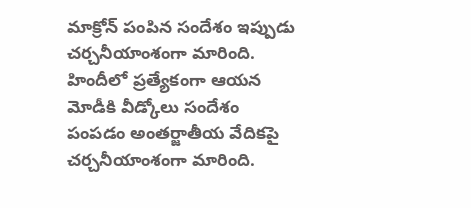మాక్రోన్ పంపిన సందేశం ఇప్పుడు చర్చనీయాంశంగా మారింది. హిందీలో ప్రత్యేకంగా ఆయన మోడీకి వీడ్కోలు సందేశం పంపడం అంతర్జాతీయ వేదికపై చర్చనీయాంశంగా మారింది.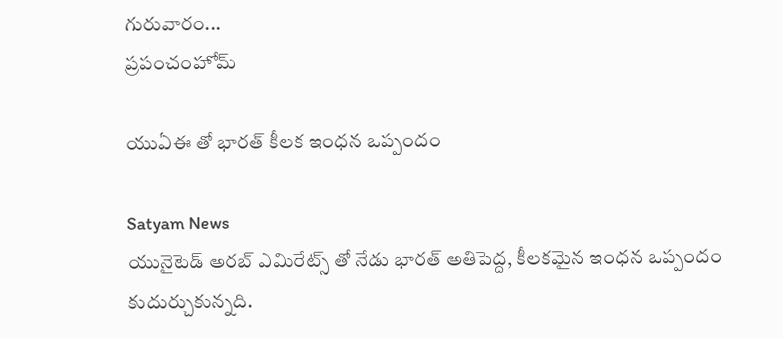గురువారం...
ప్రపంచంహోమ్

యుఏఈ తో భారత్ కీలక ఇంధన ఒప్పందం

Satyam News
యునైటెడ్ అరబ్ ఎమిరేట్స్ తో నేడు భారత్ అతిపెద్ద, కీలకమైన ఇంధన ఒప్పందం కుదుర్చుకున్నది.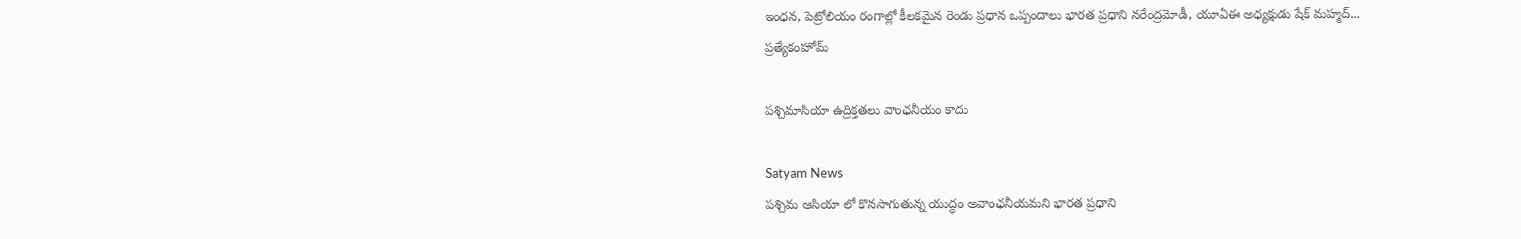ఇంధన, పెట్రోలియం రంగాల్లో కీలకమైన రెండు ప్రధాన ఒప్పందాలు భారత ప్రధాని నరేంద్రమోడీ, యూఏఈ అధ్యక్షుడు షేక్ మహ్మద్...
ప్రత్యేకంహోమ్

పశ్చిమాసియా ఉద్రిక్తతలు వాంఛనీయం కాదు

Satyam News
పశ్చిమ ఆసియా లో కొనసాగుతున్న యుద్ధం అవాంఛనీయమని భారత ప్రధాని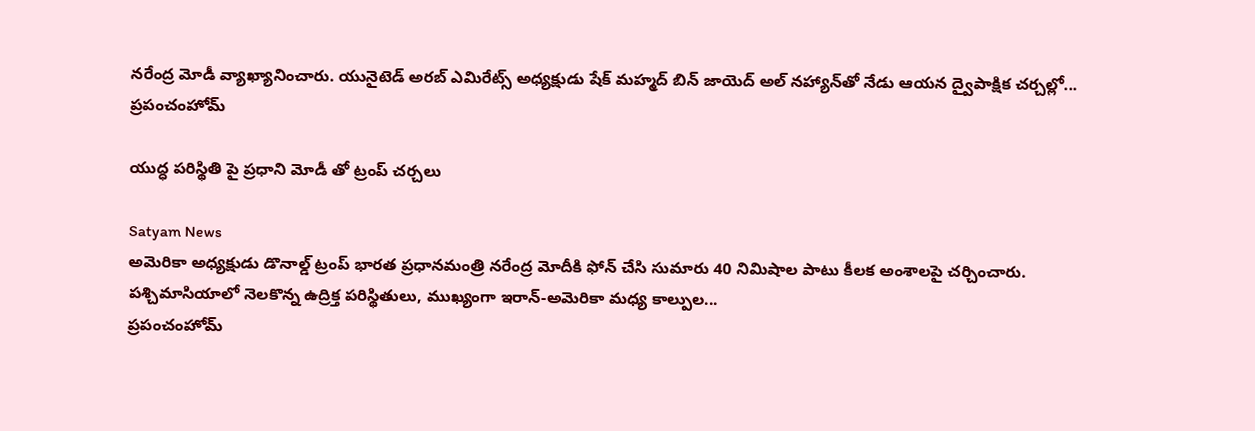నరేంద్ర మోడీ వ్యాఖ్యానించారు. యునైటెడ్ అరబ్ ఎమిరేట్స్ అధ్యక్షుడు షేక్ మహ్మద్ బిన్ జాయెద్ అల్ నహ్యాన్‌తో నేడు ఆయన ద్వైపాక్షిక చర్చల్లో...
ప్రపంచంహోమ్

యుద్ధ పరిస్థితి పై ప్రధాని మోడీ తో ట్రంప్ చర్చలు

Satyam News
అమెరికా అధ్యక్షుడు డొనాల్డ్ ట్రంప్ భారత ప్రధానమంత్రి నరేంద్ర మోదీకి ఫోన్ చేసి సుమారు 40 నిమిషాల పాటు కీలక అంశాలపై చర్చించారు. పశ్చిమాసియాలో నెలకొన్న ఉద్రిక్త పరిస్థితులు, ముఖ్యంగా ఇరాన్-అమెరికా మధ్య కాల్పుల...
ప్రపంచంహోమ్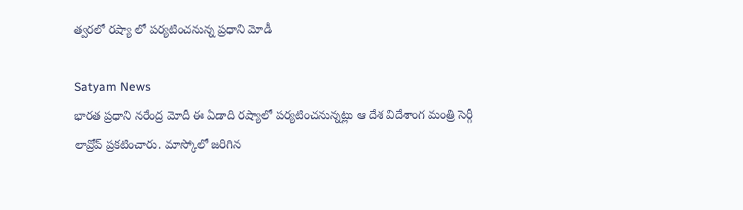త్వరలో రష్యా లో పర్యటించనున్న ప్రధాని మోడీ

Satyam News
భారత ప్రధాని నరేంద్ర మోదీ ఈ ఏడాది రష్యాలో పర్యటించనున్నట్లు ఆ దేశ విదేశాంగ మంత్రి సెర్గీ లావ్రోవ్ ప్రకటించారు. మాస్కోలో జరిగిన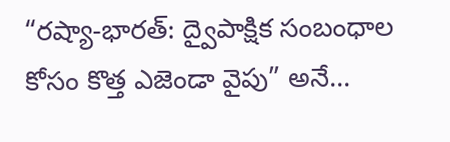“రష్యా-భారత్: ద్వైపాక్షిక సంబంధాల కోసం కొత్త ఎజెండా వైపు” అనే...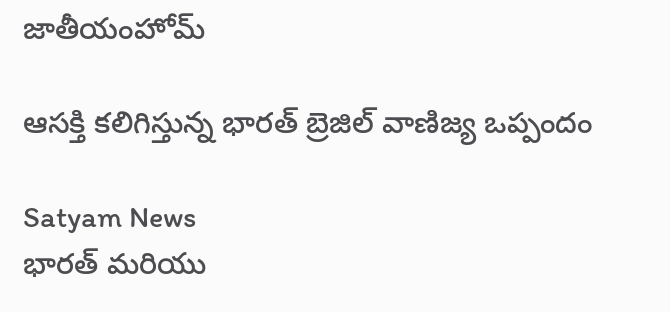జాతీయంహోమ్

ఆసక్తి కలిగిస్తున్న భారత్ బ్రెజిల్ వాణిజ్య ఒప్పందం

Satyam News
భారత్ మరియు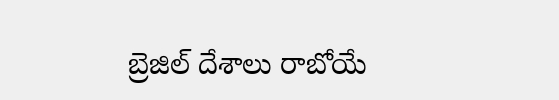బ్రెజిల్ దేశాలు రాబోయే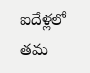ఐదేళ్లలో తమ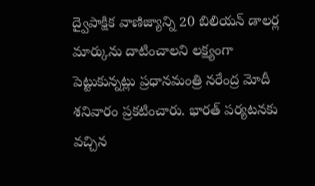ద్వైపాక్షిక వాణిజ్యాన్ని 20 బిలియన్ డాలర్ల మార్కును దాటించాలని లక్ష్యంగా పెట్టుకున్నట్లు ప్రధానమంత్రి నరేంద్ర మోదీ శనివారం ప్రకటించారు. భారత్‌ పర్యటనకు వచ్చిన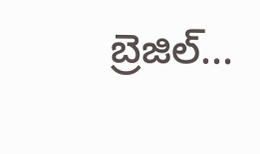బ్రెజిల్...